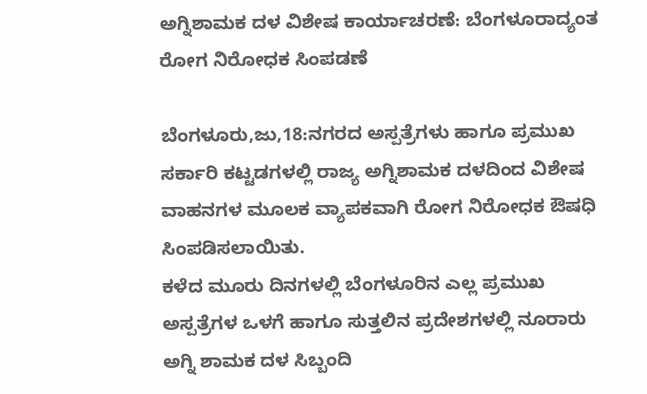ಅಗ್ನಿಶಾಮಕ ದಳ ವಿಶೇಷ ಕಾರ್ಯಾಚರಣೆ: ಬೆಂಗಳೂರಾದ್ಯಂತ ರೋಗ ನಿರೋಧಕ ಸಿಂಪಡಣೆ

ಬೆಂಗಳೂರು,ಜು,18:ನಗರದ ಅಸ್ಪತ್ರೆಗಳು ಹಾಗೂ ಪ್ರಮುಖ ಸರ್ಕಾರಿ ಕಟ್ಟಡಗಳಲ್ಲಿ ರಾಜ್ಯ ಅಗ್ನಿಶಾಮಕ ದಳದಿಂದ ವಿಶೇಷ ವಾಹನಗಳ ಮೂಲಕ ವ್ಯಾಪಕವಾಗಿ ರೋಗ ನಿರೋಧಕ ಔಷಧಿ ಸಿಂಪಡಿಸಲಾಯಿತು.
ಕಳೆದ ಮೂರು ದಿನಗಳಲ್ಲಿ ಬೆಂಗಳೂರಿನ ಎಲ್ಲ ಪ್ರಮುಖ ಅಸ್ಪತ್ರೆಗಳ ಒಳಗೆ ಹಾಗೂ ಸುತ್ತಲಿನ ಪ್ರದೇಶಗಳಲ್ಲಿ ನೂರಾರು ಅಗ್ನಿ ಶಾಮಕ‌ ದಳ ಸಿಬ್ಬಂದಿ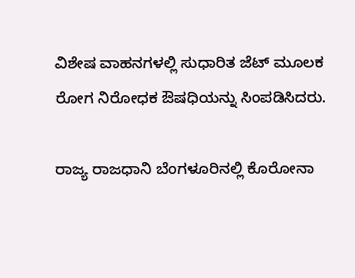ವಿಶೇಷ ವಾಹನಗಳಲ್ಲಿ ಸುಧಾರಿತ ಜೆಟ್ ಮೂಲಕ ರೋಗ ನಿರೋಧಕ ಔಷಧಿಯನ್ನು ಸಿಂಪಡಿಸಿದರು.

ರಾಜ್ಯ ರಾಜಧಾನಿ ಬೆಂಗಳೂರಿನಲ್ಲಿ ಕೊರೋನಾ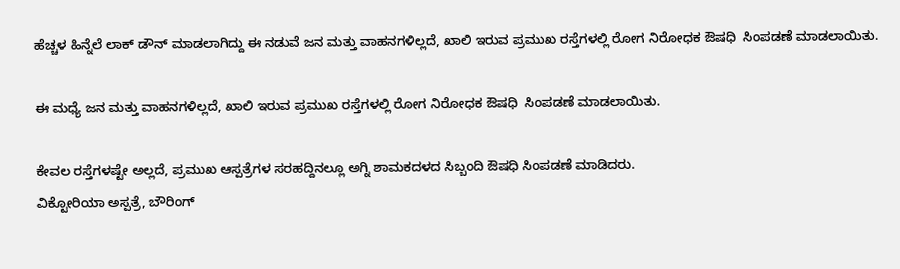ಹೆಚ್ಚಳ ಹಿನ್ನೆಲೆ ಲಾಕ್ ಡೌನ್ ಮಾಡಲಾಗಿದ್ದು ಈ ನಡುವೆ ಜನ ಮತ್ತು ವಾಹನಗಳಿಲ್ಲದೆ, ಖಾಲಿ ಇರುವ ಪ್ರಮುಖ ರಸ್ತೆಗಳಲ್ಲಿ ರೋಗ ನಿರೋಧಕ ಔಷಧಿ  ಸಿಂಪಡಣೆ ಮಾಡಲಾಯಿತು.

ಈ ಮಧ್ಯೆ ಜನ ಮತ್ತು ವಾಹನಗಳಿಲ್ಲದೆ, ಖಾಲಿ ಇರುವ ಪ್ರಮುಖ ರಸ್ತೆಗಳಲ್ಲಿ ರೋಗ ನಿರೋಧಕ ಔಷಧಿ  ಸಿಂಪಡಣೆ ಮಾಡಲಾಯಿತು.

ಕೇವಲ ರಸ್ತೆಗಳಷ್ಟೇ ಅಲ್ಲದೆ, ಪ್ರಮುಖ ಆಸ್ಪತ್ರೆಗಳ ಸರಹದ್ದಿನಲ್ಲೂ ಅಗ್ನಿ ಶಾಮಕದಳದ ಸಿಬ್ಬಂದಿ ಔಷಧಿ ಸಿಂಪಡಣೆ ಮಾಡಿದರು.
ವಿಕ್ಟೋರಿಯಾ ಅಸ್ಪತ್ರೆ, ಬೌರಿಂಗ್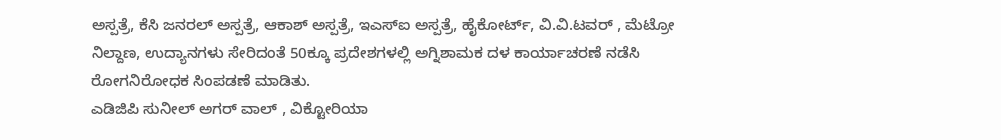ಅಸ್ಪತ್ರೆ, ಕೆಸಿ ಜನರಲ್ ಅಸ್ಪತ್ರೆ, ಆಕಾಶ್ ಅಸ್ಪತ್ರೆ, ಇಎಸ್ಐ ಅಸ್ಪತ್ರೆ, ಹೈಕೋರ್ಟ್, ವಿ.ವಿ.ಟವರ್ , ಮೆಟ್ರೋ ನಿಲ್ದಾಣ, ಉದ್ಯಾನಗಳು ಸೇರಿದಂತೆ 50ಕ್ಕೂ ಪ್ರದೇಶಗಳಲ್ಲಿ ಅಗ್ನಿಶಾಮಕ‌ ದಳ ಕಾರ್ಯಾಚರಣೆ ನಡೆಸಿ ರೋಗನಿರೋಧಕ‌ ಸಿಂಪಡಣೆ ಮಾಡಿತು.
ಎಡಿಜಿಪಿ ಸುನೀಲ್ ಅಗರ್ ವಾಲ್ , ವಿಕ್ಟೋರಿಯಾ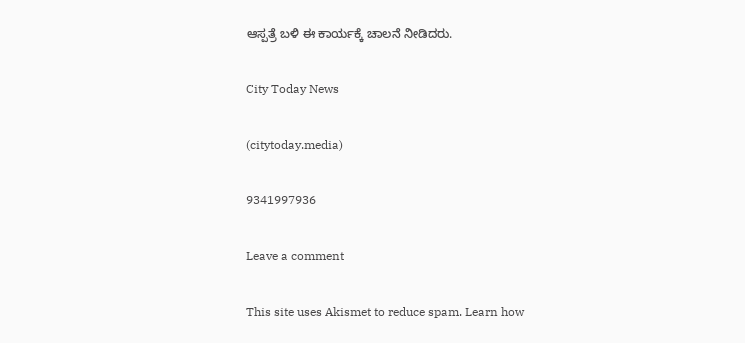ಆಸ್ಪತ್ರೆ ಬಳಿ ಈ ಕಾರ್ಯಕ್ಕೆ ಚಾಲನೆ ನೀಡಿದರು.

City Today News

(citytoday.media)

9341997936

Leave a comment

This site uses Akismet to reduce spam. Learn how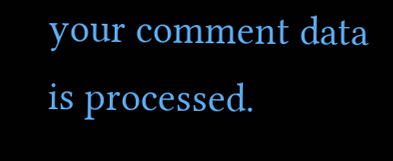your comment data is processed.